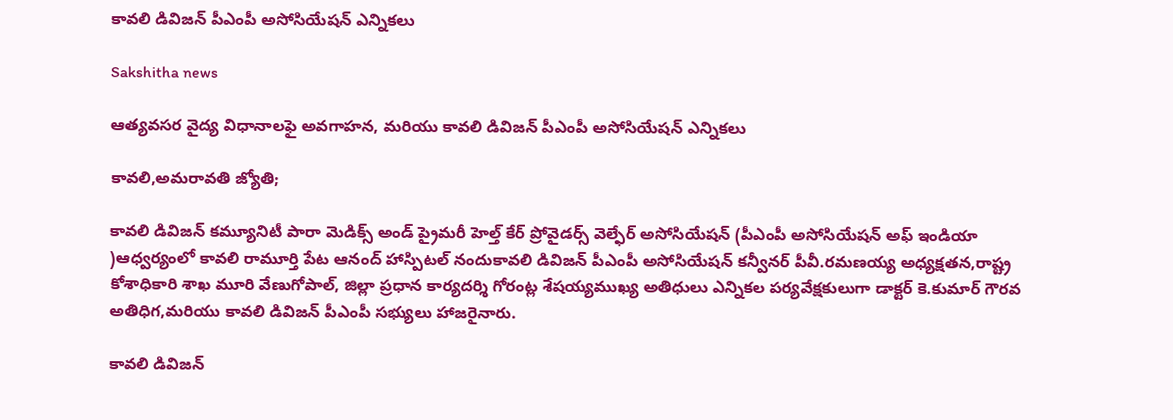కావలి డివిజన్ పీఎంపీ అసోసియేషన్ ఎన్నికలు

Sakshitha news

ఆత్యవసర వైద్య విధానాలఫై అవగాహన, మరియు కావలి డివిజన్ పీఎంపీ అసోసియేషన్ ఎన్నికలు

కావలి,అమరావతి జ్యోతి;

కావలి డివిజన్ కమ్యూనిటీ పారా మెడిక్స్ అండ్ ప్రైమరీ హెల్త్ కేర్ ప్రోవైడర్స్ వెల్ఫేర్ అసోసియేషన్ (పీఎంపీ అసోసియేషన్ అఫ్ ఇండియా )ఆధ్వర్యంలో కావలి రామూర్తి పేట ఆనంద్ హాస్పిటల్ నందుకావలి డివిజన్ పీఎంపీ అసోసియేషన్ కన్వీనర్ పీవీ.రమణయ్య అధ్యక్షతన,రాష్ట్ర కోశాధికారి శాఖ మూరి వేణుగోపాల్, జిల్లా ప్రధాన కార్యదర్శి గోరంట్ల శేషయ్యముఖ్య అతిధులు ఎన్నికల పర్యవేక్షకులుగా డాక్టర్ కె.కుమార్ గౌరవ అతిధిగ,మరియు కావలి డివిజన్ పీఎంపీ సభ్యులు హాజరైనారు.

కావలి డివిజన్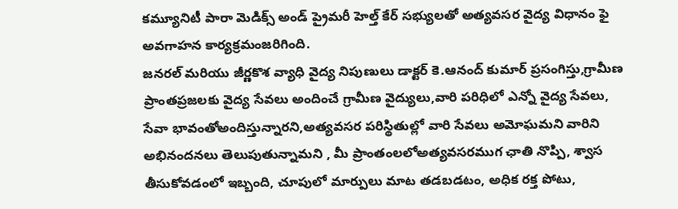కమ్యూనిటీ పారా మెడిక్స్ అండ్ ప్రైమరీ హెల్త్ కేర్ సభ్యులతో అత్యవసర వైద్య విధానం ఫై అవగాహన కార్యక్రమంజరిగింది.
జనరల్ మరియు జీర్ణకొశ వ్యాధి వైద్య నిపుణులు డాక్టర్ కె.ఆనంద్ కుమార్ ప్రసంగిస్తు,గ్రామీణ ప్రాంతప్రజలకు వైద్య సేవలు అందించే గ్రామీణ వైద్యులు,వారి పరిధిలో ఎన్నో వైద్య సేవలు, సేవా భావంతోఅందిస్తున్నారని,అత్యవసర పరిస్థితుల్లో వారి సేవలు అమోఘమని వారిని అభినందనలు తెలుపుతున్నామని , మీ ప్రాంతంలలోఅత్యవసరముగ ఛాతి నొప్పి, శ్వాస తీసుకోవడంలో ఇబ్బంది, చూపులో మార్పులు మాట తడబడటం, అధిక రక్త పోటు,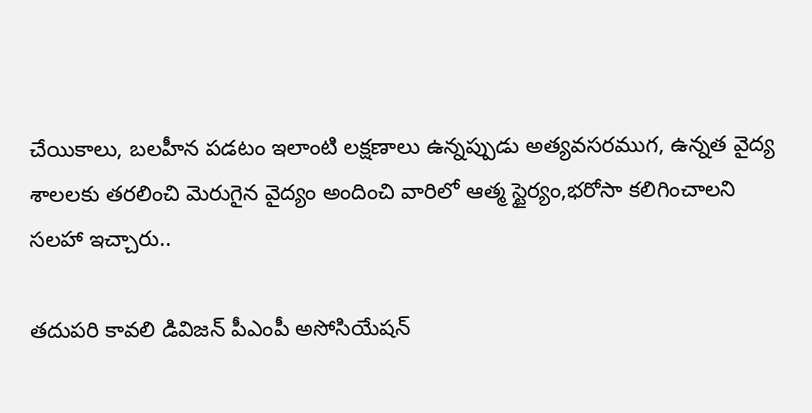చేయికాలు, బలహీన పడటం ఇలాంటి లక్షణాలు ఉన్నప్పుడు అత్యవసరముగ, ఉన్నత వైద్య శాలలకు తరలించి మెరుగైన వైద్యం అందించి వారిలో ఆత్మ స్టైర్యం,భరోసా కలిగించాలని సలహా ఇచ్చారు..

తదుపరి కావలి డివిజన్ పీఎంపీ అసోసియేషన్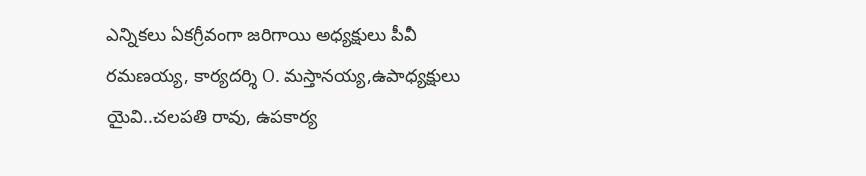ఎన్నికలు ఏకగ్రీవంగా జరిగాయి అధ్యక్షులు పీవీ రమణయ్య, కార్యదర్శి O. మస్తానయ్య,ఉపాధ్యక్షులు యైవి..చలపతి రావు, ఉపకార్య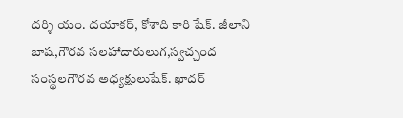దర్శి యం. దయాకర్, కోశాది కారి షేక్. జీలాని బాష,గౌరవ సలహాదారులుగ,స్వచ్చంద సంస్థలగౌరవ అధ్యక్షులుషేక్. ఖాదర్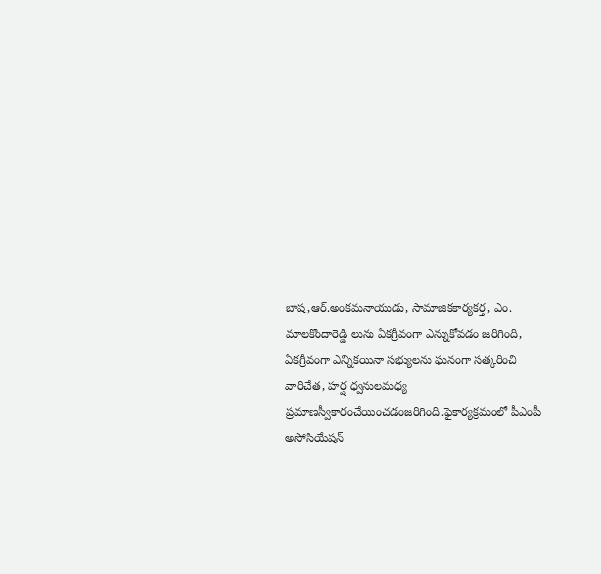బాష,ఆర్.అంకమనాయుడు, సామాజికకార్యకర్త, ఎం. మాలకొందారెడ్డి లును ఏకగ్రీవంగా ఎన్నుకోవడం జరిగింది, ఏకగ్రీవంగా ఎన్నికయినా సభ్యులను ఘనంగా సత్కరించి వారిచేత, హర్ష ధ్వనులమధ్య ప్రమాణస్వీకారంచేయించడంజరిగింది.ఫైకార్యక్రమంలో పీఎంపీ అసోసియేషన్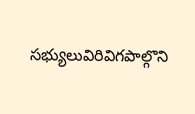సభ్యులువిరివిగపాల్గొని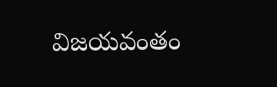విజయవంతం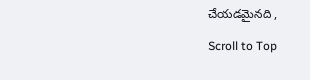చేయడమైనది ,

Scroll to Top